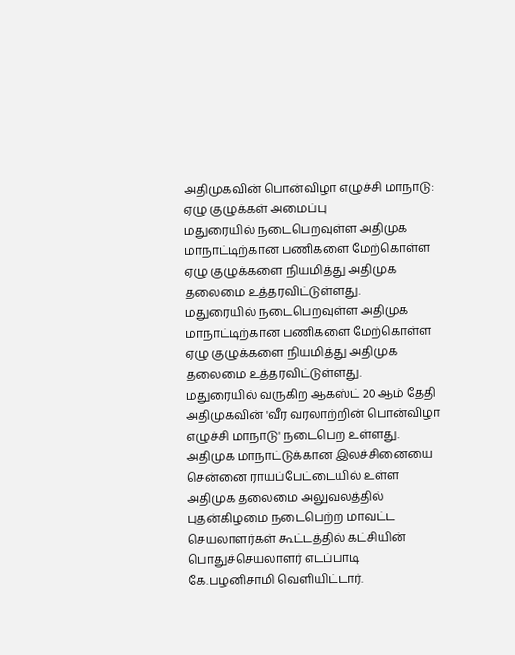அதிமுகவின் பொன்விழா எழுச்சி மாநாடு: ஏழு குழுக்கள் அமைப்பு
மதுரையில் நடைபெறவுள்ள அதிமுக மாநாட்டிற்கான பணிகளை மேற்கொள்ள ஏழு குழுக்களை நியமித்து அதிமுக தலைமை உத்தரவிட்டுள்ளது.
மதுரையில் நடைபெறவுள்ள அதிமுக மாநாட்டிற்கான பணிகளை மேற்கொள்ள ஏழு குழுக்களை நியமித்து அதிமுக தலைமை உத்தரவிட்டுள்ளது.
மதுரையில் வருகிற ஆகஸ்ட் 20 ஆம் தேதி அதிமுகவின் 'வீர வரலாற்றின் பொன்விழா எழுச்சி மாநாடு' நடைபெற உள்ளது.
அதிமுக மாநாட்டுக்கான இலச்சினையை சென்னை ராயப்பேட்டையில் உள்ள அதிமுக தலைமை அலுவலத்தில் புதன்கிழமை நடைபெற்ற மாவட்ட செயலாளர்கள் கூட்டத்தில் கட்சியின் பொதுச்செயலாளர் எடப்பாடி கே.பழனிசாமி வெளியிட்டார்.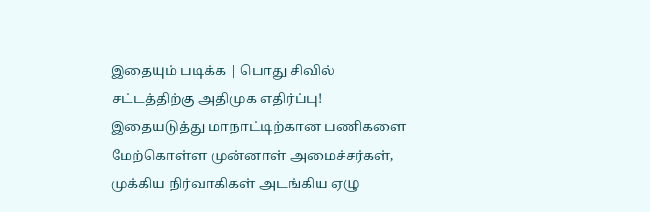இதையும் படிக்க | பொது சிவில் சட்டத்திற்கு அதிமுக எதிர்ப்பு!
இதையடுத்து மாநாட்டிற்கான பணிகளை மேற்கொள்ள முன்னாள் அமைச்சர்கள், முக்கிய நிர்வாகிகள் அடங்கிய ஏழு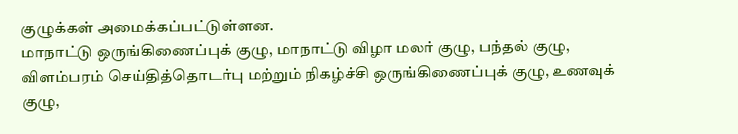குழுக்கள் அமைக்கப்பட்டுள்ளன.
மாநாட்டு ஒருங்கிணைப்புக் குழு, மாநாட்டு விழா மலர் குழு, பந்தல் குழு, விளம்பரம் செய்தித்தொடர்பு மற்றும் நிகழ்ச்சி ஒருங்கிணைப்புக் குழு, உணவுக் குழு,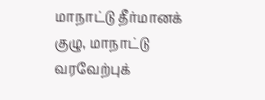மாநாட்டு தீர்மானக் குழு, மாநாட்டு வரவேற்புக்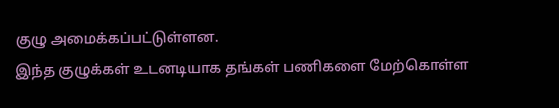குழு அமைக்கப்பட்டுள்ளன.
இந்த குழுக்கள் உடனடியாக தங்கள் பணிகளை மேற்கொள்ள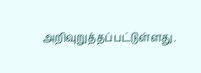அறிவுறுத்தப்பட்டுள்ளது.